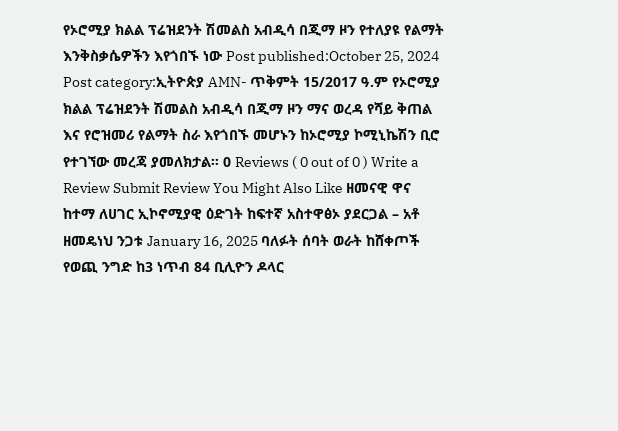የኦሮሚያ ክልል ፕሬዝደንት ሽመልስ አብዲሳ በጂማ ዞን የተለያዩ የልማት እንቅስቃሴዎችን እየጎበኙ ነው Post published:October 25, 2024 Post category:ኢትዮጵያ AMN- ጥቅምት 15/2017 ዓ.ም የኦሮሚያ ክልል ፕሬዝደንት ሽመልስ አብዲሳ በጂማ ዞን ማና ወረዳ የሻይ ቅጠል እና የሮዝመሪ የልማት ስራ እየጎበኙ መሆኑን ከኦሮሚያ ኮሚኒኬሽን ቢሮ የተገኘው መረጃ ያመለክታል፡፡ 0 Reviews ( 0 out of 0 ) Write a Review Submit Review You Might Also Like ዘመናዊ ዋና ከተማ ለሀገር ኢኮኖሚያዊ ዕድገት ከፍተኛ አስተዋፅኦ ያደርጋል – አቶ ዘመዴነህ ንጋቱ January 16, 2025 ባለፉት ሰባት ወራት ከሸቀጦች የወጪ ንግድ ከ3 ነጥብ 84 ቢሊዮን ዶላር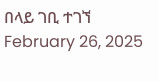በላይ ገቢ ተገኘ February 26, 2025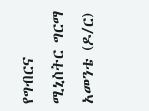የግብርና ሚኒስትር ግርማ አመንቴ (ዶ/ር)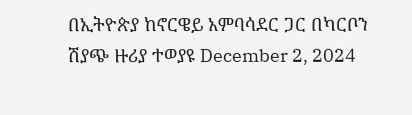በኢትዮጵያ ከኖርዌይ አምባሳደር ጋር በካርቦን ሽያጭ ዙሪያ ተወያዩ December 2, 2024